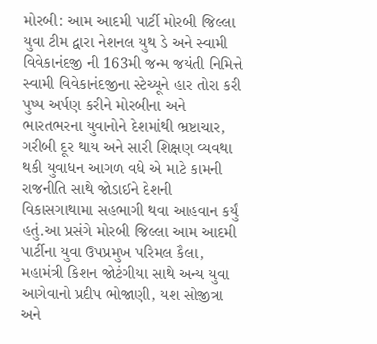મોરબી: આમ આદમી પાર્ટી મોરબી જિલ્લા યુવા ટીમ દ્વારા નેશનલ યુથ ડે અને સ્વામી વિવેકાનંદજી ની 163મી જન્મ જયંતી નિમિત્તે સ્વામી વિવેકાનંદજીના સ્ટેચ્યૂને હાર તોરા કરી પુષ્પ અર્પણ કરીને મોરબીના અને ભારતભરના યુવાનોને દેશમાંથી ભ્રષ્ટાચાર, ગરીબી દૂર થાય અને સારી શિક્ષણ વ્યવથા થકી યુવાધન આગળ વધે એ માટે કામની રાજનીતિ સાથે જોડાઈને દેશની વિકાસગાથામા સહભાગી થવા આહવાન કર્યું હતું.આ પ્રસંગે મોરબી જિલ્લા આમ આદમી પાર્ટીના યુવા ઉપપ્રમુખ પરિમલ કૈલા, મહામંત્રી કિશન જોટંગીયા સાથે અન્ય યુવા આગેવાનો પ્રદીપ ભોજાણી, યશ સોજીત્રા અને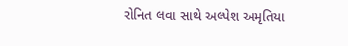રોનિત લવા સાથે અલ્પેશ અમૃતિયા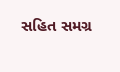સહિત સમગ્ર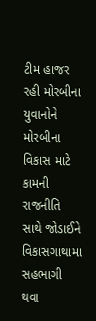ટીમ હાજર રહી મોરબીના યુવાનોને મોરબીના વિકાસ માટે કામની રાજનીતિ સાથે જોડાઈને વિકાસગાથામા સહભાગી થવા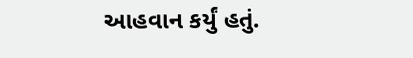આહવાન કર્યું હતું.